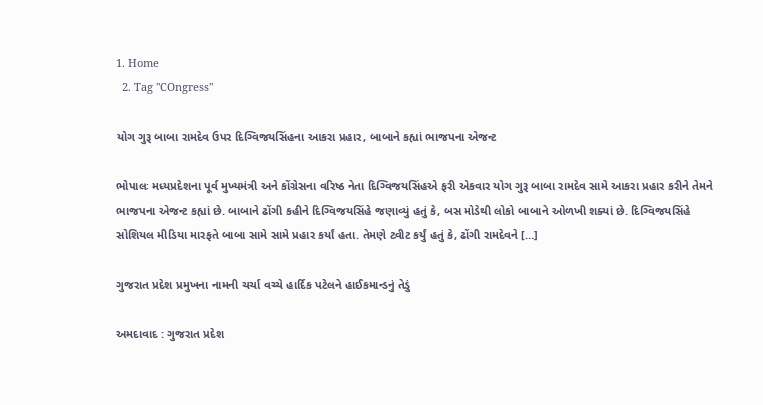1. Home
  2. Tag "COngress"

યોગ ગુરૂ બાબા રામદેવ ઉપર દિગ્વિજયસિંહના આકરા પ્રહાર, બાબાને કહ્યાં ભાજપના એજન્ટ

ભોપાલઃ મધ્યપ્રદેશના પૂર્વ મુખ્યમંત્રી અને કોંગ્રેસના વરિષ્ઠ નેતા દિગ્વિજયસિંહએ ફરી એકવાર યોગ ગુરૂ બાબા રામદેવ સામે આકરા પ્રહાર કરીને તેમને ભાજપના એજન્ટ કહ્યાં છે. બાબાને ઢોંગી કહીને દિગ્વિજયસિંહે જણાવ્યું હતું કે, બસ મોડેથી લોકો બાબાને ઓળખી શક્યાં છે. દિગ્વિજયસિંહે સોશિયલ મીડિયા મારફતે બાબા સામે સામે પ્રહાર કર્યાં હતા. તેમણે ટ્વીટ કર્યું હતું કે, ઢોંગી રામદેવને […]

ગુજરાત પ્રદેશ પ્રમુખના નામની ચર્ચા વચ્ચે હાર્દિક પટેલને હાઈકમાન્ડનું તેડું

અમદાવાદ : ગુજરાત પ્રદેશ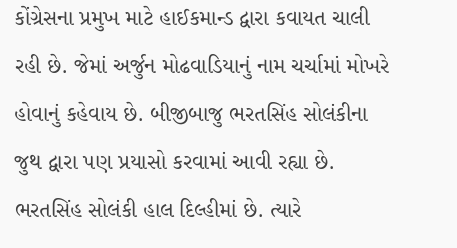કોંગ્રેસના પ્રમુખ માટે હાઈકમાન્ડ દ્વારા કવાયત ચાલી રહી છે. જેમાં અર્જુન મોઢવાડિયાનું નામ ચર્ચામાં મોખરે હોવાનું કહેવાય છે. બીજીબાજુ ભરતસિંહ સોલંકીના જુથ દ્વારા પણ પ્રયાસો કરવામાં આવી રહ્યા છે. ભરતસિંહ સોલંકી હાલ દિલ્હીમાં છે. ત્યારે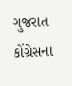ગુજરાત કોંગ્રેસના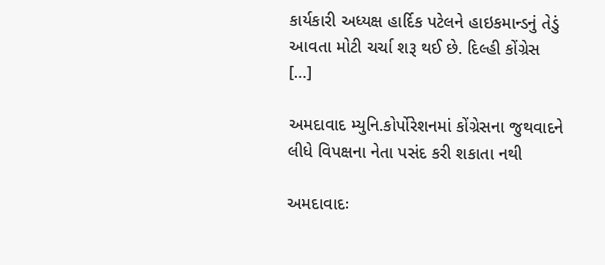કાર્યકારી અધ્યક્ષ હાર્દિક પટેલને હાઇકમાન્ડનું તેડું આવતા મોટી ચર્ચા શરૂ થઈ છે. દિલ્હી કોંગ્રેસ […]

અમદાવાદ મ્યુનિ.કોર્પોરેશનમાં કોંગ્રેસના જુથવાદને લીધે વિપક્ષના નેતા પસંદ કરી શકાતા નથી

અમદાવાદઃ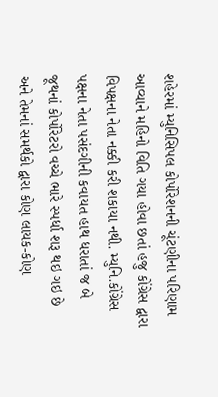શહેરમાં મ્યુનિસિપલ કોર્પોરેશનની ચૂંટણીના પરિણામ આવ્યાને મહિનો વિતિ ગયા હોવા છતાં હજુ કોંગ્રેસ દ્વારા વિપક્ષના નેતા નક્કી કરી શકાયા નથી. મ્યુનિ.કોંગ્રેસ પક્ષના નેતા પસંદગીની કવાયત હાથ ધરાતાં જ બે જૂથનાં કોર્પોરેટરો વચ્ચે ભારે સ્પર્ધા શરૂ થઇ ગઇ છે અને તેમનાં સમર્થકો દ્વારા કોણ લાયક-કોણ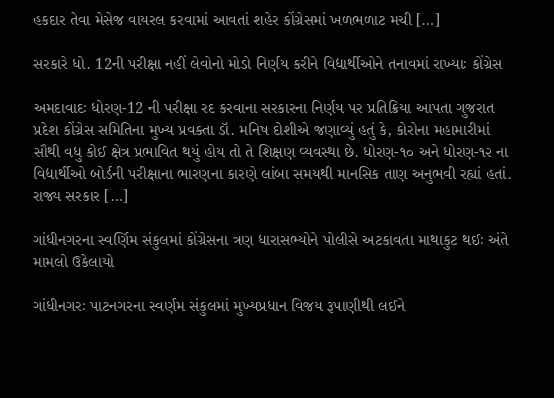હકદાર તેવા મેસેજ વાયરલ કરવામાં આવતાં શહેર કોંગ્રેસમાં ખળભળાટ મચી […]

સરકારે ધો. 12ની પરીક્ષા નહીં લેવોનો મોડો નિર્ણય કરીને વિદ્યાર્થીઓને તનાવમાં રાખ્યાઃ કોંગ્રેસ

અમદાવાદઃ ધોરણ-12 ની પરીક્ષા રદ કરવાના સરકારના નિર્ણય પર પ્રતિક્રિયા આપતા ગુજરાત પ્રદેશ કોંગ્રેસ સમિતિના મુખ્ય પ્રવક્તા ડૉ. મનિષ દોશીએ જણાવ્યું હતું કે, કોરોના મહામારીમાં સૌથી વધુ કોઈ ક્ષેત્ર પ્રભાવિત થયું હોય તો તે શિક્ષણ વ્યવસ્થા છે. ધોરણ-૧૦ અને ધોરણ-૧૨ ના વિદ્યાર્થીઓ બોર્ડની પરીક્ષાના ભારણના કારણે લાંબા સમયથી માનસિક તાણ અનુભવી રહ્યાં હતાં. રાજ્ય સરકાર […]

ગાંધીનગરના સ્વર્ણિમ સંકુલમાં કોંગ્રેસના ત્રણ ધારાસભ્યોને પોલીસે અટકાવતા માથાકુટ થઈઃ અંતે મામલો ઉકેલાયો

ગાંધીનગરઃ પાટનગરના સ્વર્ણમ સંકુલમાં મુખ્યપ્રધાન વિજય રૂપાણીથી લઈને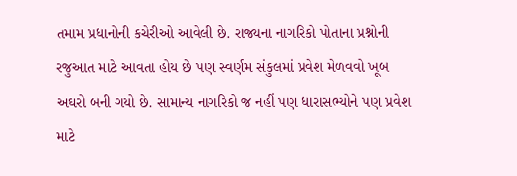તમામ પ્રધાનોની કચેરીઓ આવેલી છે. રાજ્યના નાગરિકો પોતાના પ્રશ્નોની રજુઆત માટે આવતા હોય છે પણ સ્વર્ણમ સંકુલમાં પ્રવેશ મેળવવો ખૂબ અઘરો બની ગયો છે. સામાન્ય નાગરિકો જ નહીં પણ ધારાસભ્યોને પણ પ્રવેશ માટે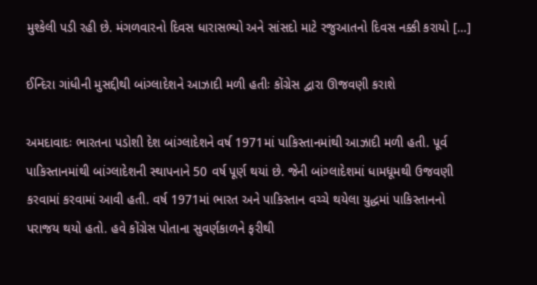મુશ્કેલી પડી રહી છે. મંગળવારનો દિવસ ધારાસભ્યો અને સાંસદો માટે રજુઆતનો દિવસ નક્કી કરાયો […]

ઈન્દિરા ગાંધીની મુસદ્દીથી બાંગ્લાદેશને આઝાદી મળી હતીઃ કોંગ્રેસ દ્વારા ઊજવણી કરાશે

અમદાવાદઃ ભારતના પડોશી દેશ બાંગ્લાદેશને વર્ષ 1971માં પાકિસ્તાનમાંથી આઝાદી મળી હતી. પૂર્વ પાકિસ્તાનમાંથી બાંગ્લાદેશની સ્થાપનાને 50 વર્ષ પૂર્ણ થયાં છે. જેની બાંગ્લાદેશમાં ધામધૂમથી ઉજવણી કરવામાં કરવામાં આવી હતી. વર્ષ 1971માં ભારત અને પાકિસ્તાન વચ્ચે થયેલા યુદ્ધમાં પાકિસ્તાનનો પરાજય થયો હતો. હવે કોંગ્રેસ પોતાના સુવર્ણકાળને ફરીથી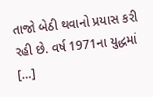તાજો બેઠી થવાનો પ્રયાસ કરી રહી છે. વર્ષ 1971ના યુદ્ધમાં […]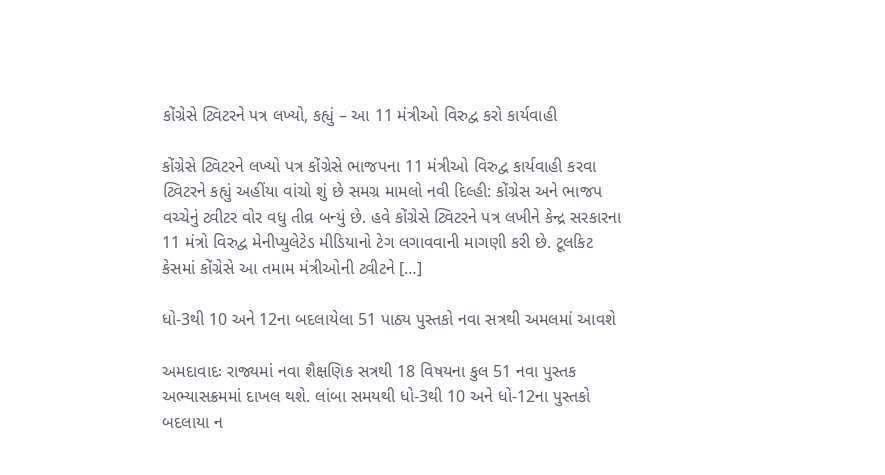કોંગ્રેસે ટ્વિટરને પત્ર લખ્યો, કહ્યું – આ 11 મંત્રીઓ વિરુદ્વ કરો કાર્યવાહી

કોંગ્રેસે ટ્વિટરને લખ્યો પત્ર કોંગ્રેસે ભાજપના 11 મંત્રીઓ વિરુદ્વ કાર્યવાહી કરવા ટ્વિટરને કહ્યું અહીંયા વાંચો શું છે સમગ્ર મામલો નવી દિલ્હી: કોંગ્રેસ અને ભાજપ વચ્ચેનું ટ્વીટર વોર વધુ તીવ્ર બન્યું છે. હવે કોંગ્રેસે ટ્વિટરને પત્ર લખીને કેન્દ્ર સરકારના 11 મંત્રો વિરુદ્વ મેનીપ્યુલેટેડ મીડિયાનો ટેગ લગાવવાની માગણી કરી છે. ટૂલકિટ કેસમાં કોંગ્રેસે આ તમામ મંત્રીઓની ટ્વીટને […]

ધો-3થી 10 અને 12ના બદલાયેલા 51 પાઠ્ય પુસ્તકો નવા સત્રથી અમલમાં આવશે

અમદાવાદઃ રાજ્યમાં નવા શૈક્ષણિક સત્રથી 18 વિષયના કુલ 51 નવા પુસ્તક અભ્યાસક્રમમાં દાખલ થશે. લાંબા સમયથી ધો-3થી 10 અને ધો-12ના પુસ્તકો બદલાયા ન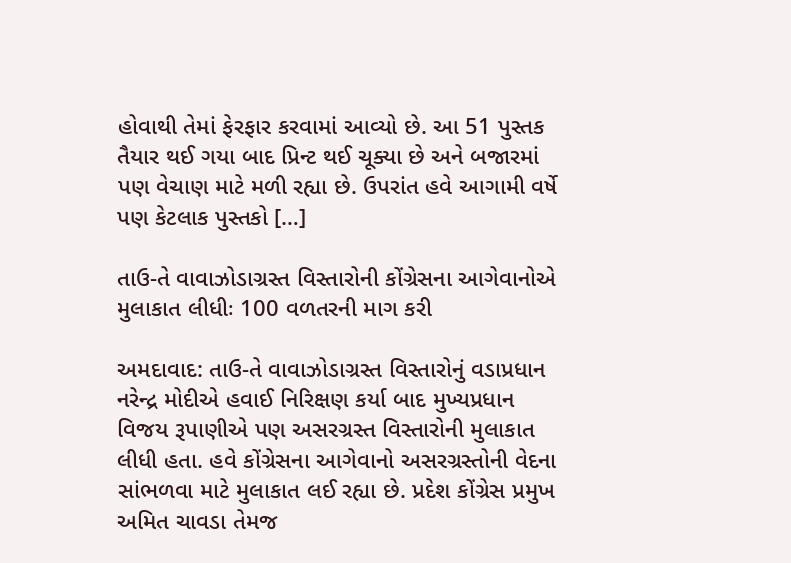હોવાથી તેમાં ફેરફાર કરવામાં આવ્યો છે. આ 51 પુસ્તક તૈયાર થઈ ગયા બાદ પ્રિન્ટ થઈ ચૂક્યા છે અને બજારમાં પણ વેચાણ માટે મળી રહ્યા છે. ઉપરાંત હવે આગામી વર્ષે પણ કેટલાક પુસ્તકો […]

તાઉ-તે વાવાઝોડાગ્રસ્ત વિસ્તારોની કોંગ્રેસના આગેવાનોએ મુલાકાત લીધીઃ 100 વળતરની માગ કરી

અમદાવાદ: તાઉ-તે વાવાઝોડાગ્રસ્ત વિસ્તારોનું વડાપ્રધાન નરેન્દ્ર મોદીએ હવાઈ નિરિક્ષણ કર્યા બાદ મુખ્યપ્રધાન વિજય રૂપાણીએ પણ અસરગ્રસ્ત વિસ્તારોની મુલાકાત લીધી હતા. હવે કોંગ્રેસના આગેવાનો અસરગ્રસ્તોની વેદના સાંભળવા માટે મુલાકાત લઈ રહ્યા છે. પ્રદેશ કોંગ્રેસ પ્રમુખ અમિત ચાવડા તેમજ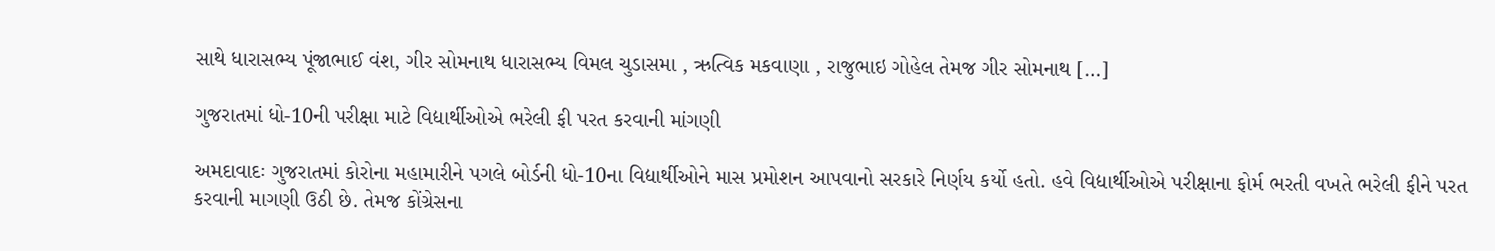સાથે ધારાસભ્ય પૂંજાભાઈ વંશ, ગીર સોમનાથ ધારાસભ્ય વિમલ ચુડાસમા , ઋત્વિક મકવાણા , રાજુભાઇ ગોહેલ તેમજ ગીર સોમનાથ […]

ગુજરાતમાં ધો-10ની પરીક્ષા માટે વિદ્યાર્થીઓએ ભરેલી ફી પરત કરવાની માંગણી

અમદાવાદઃ ગુજરાતમાં કોરોના મહામારીને પગલે બોર્ડની ધો-10ના વિદ્યાર્થીઓને માસ પ્રમોશન આપવાનો સરકારે નિર્ણય કર્યો હતો. હવે વિદ્યાર્થીઓએ પરીક્ષાના ફોર્મ ભરતી વખતે ભરેલી ફીને પરત કરવાની માગણી ઉઠી છે. તેમજ કોંગ્રેસના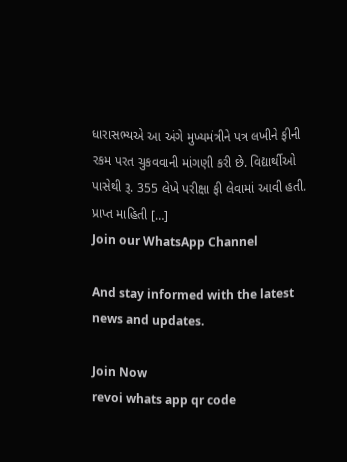ધારાસભ્યએ આ અંગે મુખ્યમંત્રીને પત્ર લખીને ફીની રકમ પરત ચુકવવાની માંગણી કરી છે. વિદ્યાર્થીઓ પાસેથી રૂ. 355 લેખે પરીક્ષા ફી લેવામાં આવી હતી. પ્રાપ્ત માહિતી […]
Join our WhatsApp Channel

And stay informed with the latest news and updates.

Join Now
revoi whats app qr code